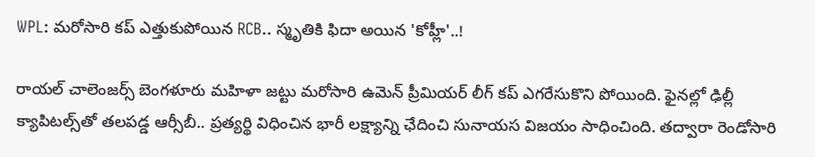WPL: మరోసారి కప్ ఎత్తుకుపోయిన RCB.. స్మృతికి ఫిదా అయిన 'కోహ్లీ'..!

రాయల్‌ చాలెంజర్స్ బెంగళూరు మహిళా జట్టు మరోసారి ఉమెన్ ప్రీమియర్‌ లీగ్‌ కప్‌ ఎగరేసుకొని పోయింది. ఫైనల్లో ఢిల్లీ క్యాపిటల్స్‌తో తలపడ్డ ఆర్సీబీ.. ప్రత్యర్థి విధించిన భారీ లక్ష్యాన్ని ఛేదించి సునాయస విజయం సాధించింది. తద్వారా రెండోసారి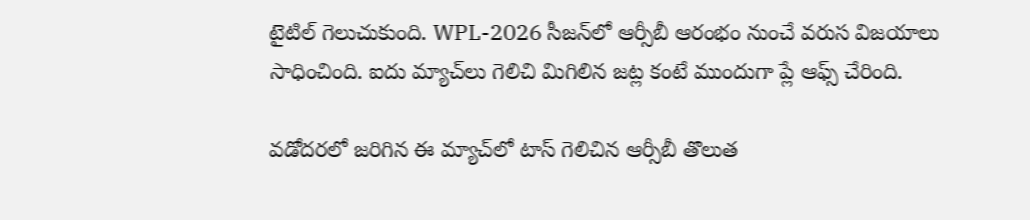టైటిల్‌ గెలుచుకుంది. WPL-2026 సీజన్‌లో ఆర్సీబీ ఆరంభం నుంచే వరుస విజయాలు సాధించింది. ఐదు మ్యాచ్‌లు గెలిచి మిగిలిన జట్ల కంటే ముందుగా ప్లే ఆఫ్స్‌ చేరింది.

వడోదరలో జరిగిన ఈ మ్యాచ్‌లో టాస్‌ గెలిచిన ఆర్సీబీ తొలుత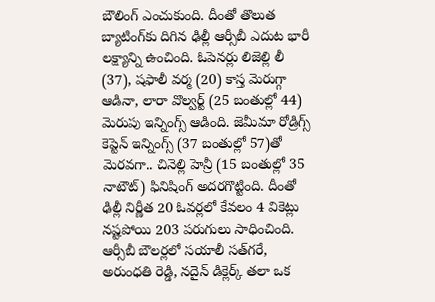బౌలింగ్‌ ఎంచుకుంది. దీంతో తొలుత బ్యాటింగ్‌కు దిగిన ఢిల్లీ ఆర్సీబీ ఎదుట భారీ లక్ష్యాన్ని ఉంచింది. ఓపెనర్లు లిజెల్లి లీ (37), షఫాలీ వర్మ (20) కాస్త మెరుగ్గా ఆడినా, లారా వొల్వర్ట్‌ (25 బంతుల్లో 44) మెరుపు ఇన్నింగ్స్‌ ఆడింది. జెమీమా రోడ్రిగ్స్‌ కెప్టెన్‌ ఇన్నింగ్స్‌ (37 బంతుల్లో 57)తో మెరవగా.. చినెల్లి హెన్రీ (15 బంతుల్లో 35 నాటౌట్‌) ఫినిషింగ్‌ అదరగొట్టింది. దీంతో ఢిల్లీ నిర్ణీత 20 ఓవర్లలో కేవలం 4 వికెట్లు నష్టపోయి 203 పరుగులు సాధించింది. ఆర్సీబీ బౌలర్లలో సయాలీ సత్‌గరే, అరుంధతి రెడ్డి, నదైన్‌ డిక్లెర్క్‌ తలా ఒక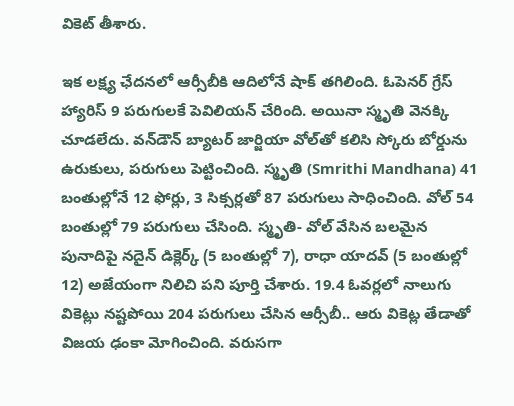వికెట్‌ తీశారు.

ఇక లక్ష్య ఛేదనలో ఆర్సీబీకి ఆదిలోనే షాక్‌ తగిలింది. ఓపెనర్‌ గ్రేస్‌ హ్యారిస్‌ 9 పరుగులకే పెవిలియన్‌ చేరింది. అయినా స్మృతి వెనక్కి చూడలేదు. వన్‌డౌన్‌ బ్యాటర్‌ జార్జియా వోల్‌తో కలిసి స్కోరు బోర్డును ఉరుకులు, పరుగులు పెట్టించింది. స్మృతి (Smrithi Mandhana) 41 బంతుల్లోనే 12 ఫోర్లు, 3 సిక్సర్లతో 87 పరుగులు సాధించింది. వోల్‌ 54 బంతుల్లో 79 పరుగులు చేసింది. స్మృతి- వోల్‌ వేసిన బలమైన పునాదిపై నదైన్‌ డిక్లెర్క్‌ (5 బంతుల్లో 7), రాధా యాదవ్‌ (5 బంతుల్లో 12) అజేయంగా నిలిచి పని పూర్తి చేశారు. 19.4 ఓవర్లలో నాలుగు వికెట్లు నష్టపోయి 204 పరుగులు చేసిన ఆర్సీబీ.. ఆరు వికెట్ల తేడాతో విజయ ఢంకా మోగించింది. వరుసగా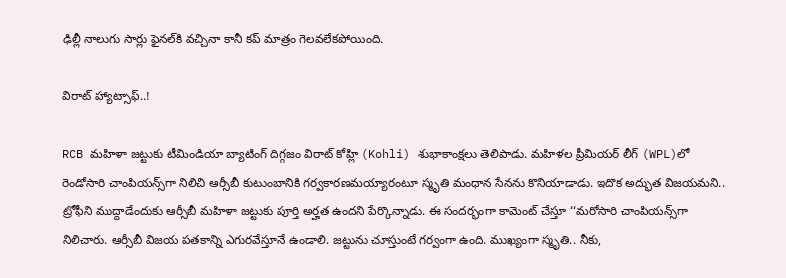ఢిల్లీ నాలుగు సార్లు ఫైనల్‌కి వచ్చినా కానీ కప్‌ మాత్రం గెలవలేకపోయింది.

విరాట్‌ హ్యాట్సాఫ్‌..!

RCB మహిళా జట్టుకు టీమిండియా బ్యాటింగ్‌ దిగ్గజం విరాట్‌ కోహ్లి (Kohli) శుభాకాంక్షలు తెలిపాడు. మహిళల ప్రీమియర్‌ లీగ్‌ (WPL)లో రెండోసారి చాంపియన్స్‌గా నిలిచి ఆర్సీబీ కుటుంబానికి గర్వకారణమయ్యారంటూ స్మృతి మంధాన సేనను కొనియాడాడు. ఇదొక అద్భుత విజయమని.. ట్రోఫీని ముద్దాడేందుకు ఆర్సీబీ మహిళా జట్టుకు పూర్తి అర్హత ఉందని పేర్కొన్నాడు. ఈ సందర్భంగా కామెంట్‌ చేస్తూ ‘‘మరోసారి చాంపియన్స్‌గా నిలిచారు. ఆర్సీబీ విజయ పతకాన్ని ఎగురవేస్తూనే ఉండాలి. జట్టును చూస్తుంటే గర్వంగా ఉంది. ముఖ్యంగా స్మృతి.. నీకు,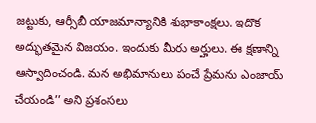జట్టుకు, ఆర్సీబీ యాజమాన్యానికి శుభాకాంక్షలు. ఇదొక అద్భుతమైన విజయం. ఇందుకు మీరు అర్హులు. ఈ క్షణాన్ని ఆస్వాదించండి. మన అభిమానులు పంచే ప్రేమను ఎంజాయ్‌ చేయండి’’ అని ప్రశంసలు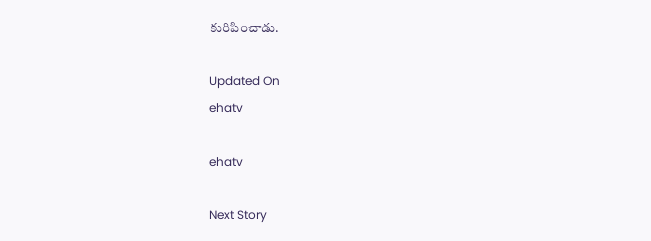కురిపించాడు.

Updated On
ehatv

ehatv

Next Story